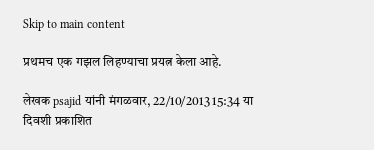Skip to main content

प्रथमच एक गझल लिहण्याचा प्रयत्न केला आहे.

लेखक psajid यांनी मंगळवार, 22/10/2013 15:34 या दिवशी प्रकाशित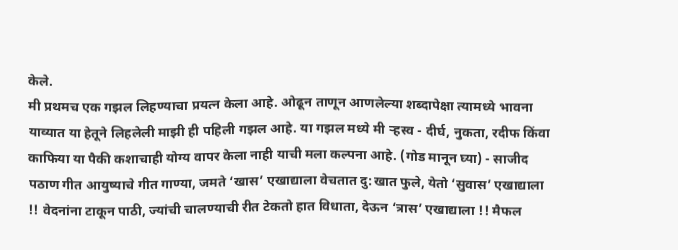केले.
मी प्रथमच एक गझल लिहण्याचा प्रयत्न केला आहे. ओढून ताणून आणलेल्या शब्दापेक्षा त्यामध्ये भावना याव्यात या हेतूने लिहलेली माझी ही पहिली गझल आहे. या गझल मध्ये मी ऱ्हस्व - दीर्घ, नुकता, रदीफ किंवा काफिया या पैकी कशाचाही योग्य वापर केला नाही याची मला कल्पना आहे. (गोड मानून घ्या) - साजीद पठाण गीत आयुष्याचे गीत गाण्या, जमते ‘खास’ एखाद्याला वेचतात दु:खात फुले, येतो ‘सुवास’ एखाद्याला !! वेदनांना टाकून पाठी, ज्यांची चालण्याची रीत टेकतो हात विधाता, देऊन ‘त्रास’ एखाद्याला !! मैफल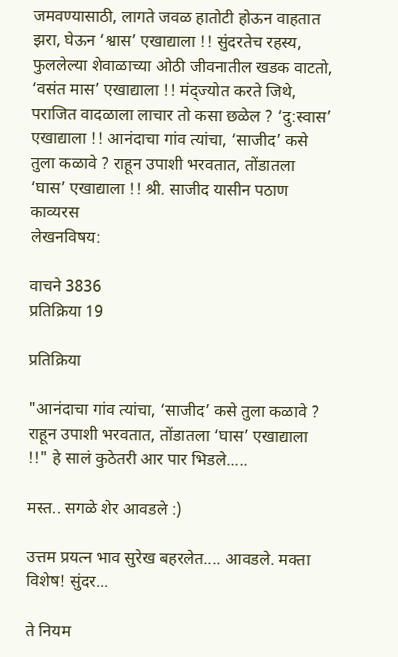जमवण्यासाठी, लागते जवळ हातोटी होऊन वाहतात झरा, घेऊन ‘श्वास’ एखाद्याला !! सुंदरतेच रहस्य, फुललेल्या शेवाळाच्या ओठी जीवनातील खडक वाटतो, ‘वसंत मास’ एखाद्याला !! मंद्ज्योत करते जिथे, पराजित वादळाला लाचार तो कसा छळेल ? ‘दु:स्वास’ एखाद्याला !! आनंदाचा गांव त्यांचा, ‘साजीद’ कसे तुला कळावे ? राहून उपाशी भरवतात, तोंडातला ‘घास’ एखाद्याला !! श्री. साजीद यासीन पठाण
काव्यरस
लेखनविषय:

वाचने 3836
प्रतिक्रिया 19

प्रतिक्रिया

"आनंदाचा गांव त्यांचा, ‘साजीद’ कसे तुला कळावे ? राहून उपाशी भरवतात, तोंडातला ‘घास’ एखाद्याला !!" हे सालं कुठेतरी आर पार भिडले.....

मस्त.. सगळे शेर आवडले :)

उत्तम प्रयत्न भाव सुरेख बहरलेत.... आवडले. मक्ता विशेष! सुंदर...

ते नियम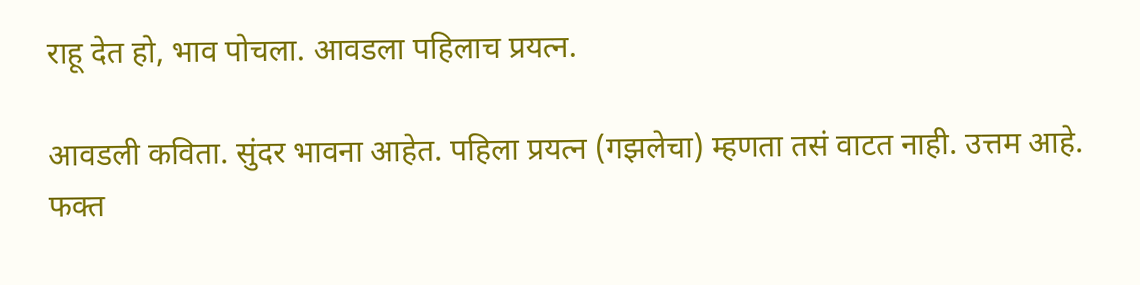राहू देत हो, भाव पोचला. आवडला पहिलाच प्रयत्न.

आवडली कविता. सुंदर भावना आहेत. पहिला प्रयत्न (गझलेचा) म्हणता तसं वाटत नाही. उत्तम आहे. फक्त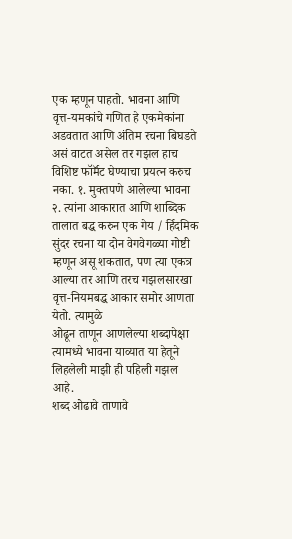एक म्हणून पाहतो. भावना आणि वृत्त-यमकांचे गणित हे एकमेकांना अडवतात आणि अंतिम रचना बिघडते असं वाटत असेल तर गझल हाच विशिष्ट फॉर्मॅट घेण्याचा प्रयत्न करुच नका. १. मुक्तपणे आलेल्या भावना २. त्यांना आकारात आणि शाब्दिक तालात बद्ध करुन एक गेय / र्हिदमिक सुंदर रचना या दोन वेगवेगळ्या गोष्टी म्हणून असू शकतात, पण त्या एकत्र आल्या तर आणि तरच गझलसारखा वृत्त-नियमबद्ध आकार समोर आणता येतो. त्यामुळे
ओढून ताणून आणलेल्या शब्दापेक्षा त्यामध्ये भावना याव्यात या हेतूने लिहलेली माझी ही पहिली गझल आहे.
शब्द ओढावे ताणावे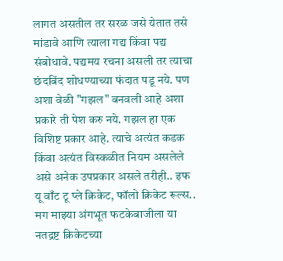लागत असतील तर सरळ जसे येतात तसे मांडावे आणि त्याला गद्य किंवा पद्य संबोधावे. पद्यमय रचना असली तर त्याचा छंदबिंद शोधण्याच्या फंदात पडू नये. पण अशा वेळी "गझल" बनवली आहे अशा प्रकारे ती पेश करु नये. गझल हा एक विशिष्ट प्रकार आहे. त्याचे अत्यंत कडक किंवा अत्यंत विस्कळीत नियम असलेले असे अनेक उपप्रकार असले तरीही.. इफ यू वाँट टू प्ले क्रिकेट, फॉलो क्रिकेट रूल्स.. मग माझ्या अंगभूत फटकेबाजीला या नतद्रष्ट क्रिकेटच्या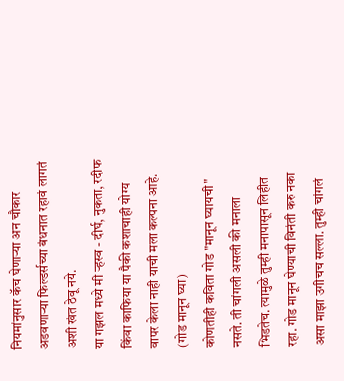नियमांनुसार कॅच घेणार्‍या अन चौकार अडवणार्‍या फिल्डर्सच्या बंधनात रहावं लागतं अशी खंत ठेवू नये.
या गझल मध्ये मी ऱ्हस्व - दीर्घ, नुकता, रदीफ किंवा काफिया या पैकी कशाचाही योग्य वापर केला नाही याची मला कल्पना आहे. (गोड मानून घ्या)
कोणतीही कविता गोड "मानून घ्यायची" नसते. ती चांगली असली की मनाला भिडतेच. त्यामुळे तुम्ही मनापासून लिहीत रहा. गोड मानून घेण्याची विनंती करु नका असा माझा उगीचच सल्ला. तुम्ही चांगलं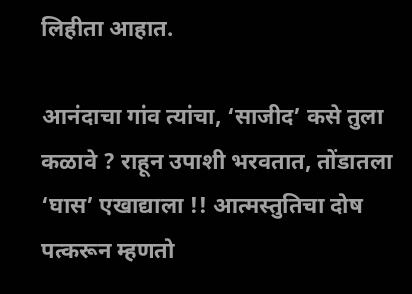लिहीता आहात.

आनंदाचा गांव त्यांचा, ‘साजीद’ कसे तुला कळावे ? राहून उपाशी भरवतात, तोंडातला ‘घास’ एखाद्याला !! आत्मस्तुतिचा दोष पत्करून म्हणतो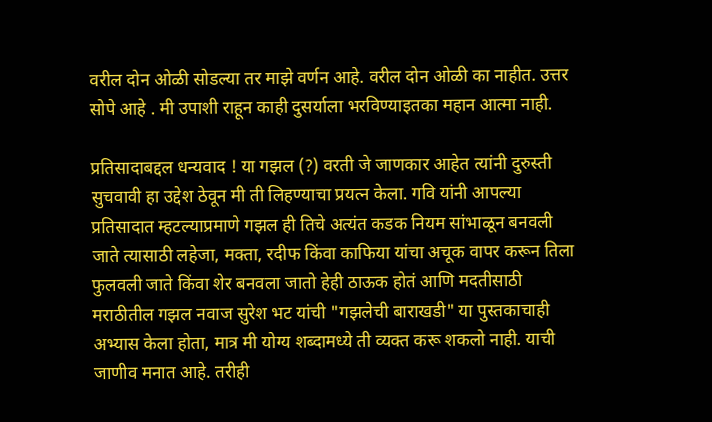वरील दोन ओळी सोडल्या तर माझे वर्णन आहे. वरील दोन ओळी का नाहीत. उत्तर सोपे आहे . मी उपाशी राहून काही दुसर्याला भरविण्याइतका महान आत्मा नाही.

प्रतिसादाबद्दल धन्यवाद ! या गझल (?) वरती जे जाणकार आहेत त्यांनी दुरुस्ती सुचवावी हा उद्देश ठेवून मी ती लिहण्याचा प्रयत्न केला. गवि यांनी आपल्या प्रतिसादात म्हटल्याप्रमाणे गझल ही तिचे अत्यंत कडक नियम सांभाळून बनवली जाते त्यासाठी लहेजा, मक्ता, रदीफ किंवा काफिया यांचा अचूक वापर करून तिला फुलवली जाते किंवा शेर बनवला जातो हेही ठाऊक होतं आणि मदतीसाठी मराठीतील गझल नवाज सुरेश भट यांची "गझलेची बाराखडी" या पुस्तकाचाही अभ्यास केला होता, मात्र मी योग्य शब्दामध्ये ती व्यक्त करू शकलो नाही. याची जाणीव मनात आहे. तरीही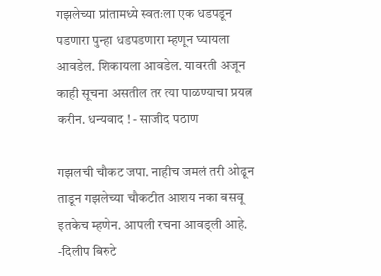गझलेच्या प्रांतामध्ये स्वतःला एक धडपडून पडणारा पुन्हा धडपडणारा म्हणून घ्यायला आवडेल. शिकायला आवडेल. यावरती अजून काही सूचना असतील तर त्या पाळण्याचा प्रयत्न करीन. धन्यवाद ! - साजीद पठाण

गझलची चौकट जपा. नाहीच जमलं तरी ओढून ताडून गझलेच्या चौकटीत आशय नका बसवू इतकेच म्हणेन. आपली रचना आवड्ली आहे. -दिलीप बिरुटे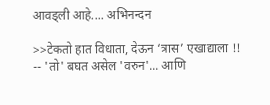आवड्ली आहे.... अभिनन्दन

>>टेकतो हात विधाता, देऊन ‘त्रास’ एखाद्याला !! -- 'तो' बघत असेल 'वरुन'... आणि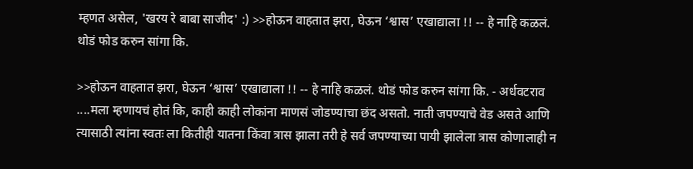म्हणत असेल, 'खरय रे बाबा साजीद' :) >>होऊन वाहतात झरा, घेऊन ‘श्वास’ एखाद्याला !! -- हे नाहि कळलं. थोडं फोड करुन सांगा कि.

>>होऊन वाहतात झरा, घेऊन ‘श्वास’ एखाद्याला !! -- हे नाहि कळलं. थोडं फोड करुन सांगा कि. - अर्धवटराव ....मला म्हणायचं होतं कि, काही काही लोकांना माणसं जोडण्याचा छंद असतो. नाती जपण्याचे वेड असते आणि त्यासाठी त्यांना स्वतः ला कितीही यातना किंवा त्रास झाला तरी हे सर्व जपण्याच्या पायी झालेला त्रास कोणालाही न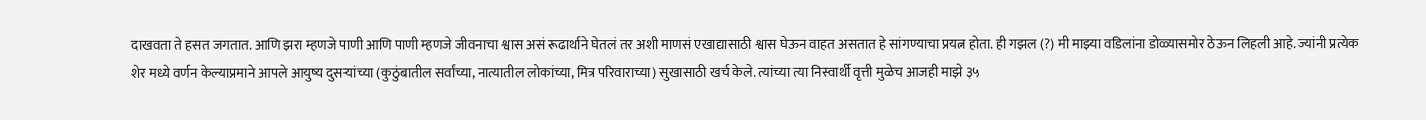दाखवता ते हसत जगतात. आणि झरा म्हणजे पाणी आणि पाणी म्हणजे जीवनाचा श्वास असं रूढार्थाने घेतलं तर अशी माणसं एखाद्यासाठी श्वास घेऊन वाहत असतात हे सांगण्याचा प्रयत्न होता. ही गझल (?) मी माझ्या वडिलांना डोळ्यासमोर ठेऊन लिहली आहे. ज्यांनी प्रत्येक शेर मध्ये वर्णन केल्याप्रमाने आपले आयुष्य दुसऱ्यांच्या (कुठुंबातील सर्वांच्या, नात्यातील लोकांच्या, मित्र परिवाराच्या) सुखासाठी खर्च केले. त्यांच्या त्या निस्वार्थी वृत्ती मुळेच आजही माझे ३५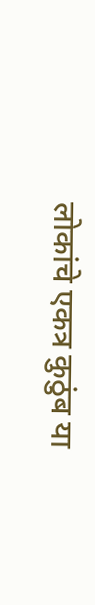लोकांचे एकत्र कुठुंब या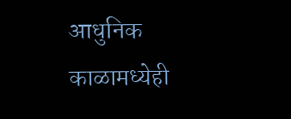आधुनिक काळामध्येही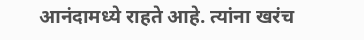आनंदामध्ये राहते आहे. त्यांना खरंच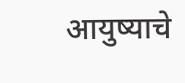आयुष्याचे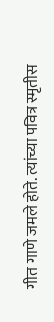गीत गाणे जमले होते. त्यांच्या पवित्र स्मृतीस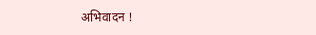अभिवादन !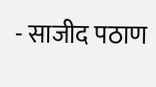- साजीद पठाण